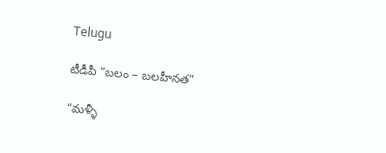Telugu

టీడీపీ “బలం – బలహీనత”

“మళ్ళీ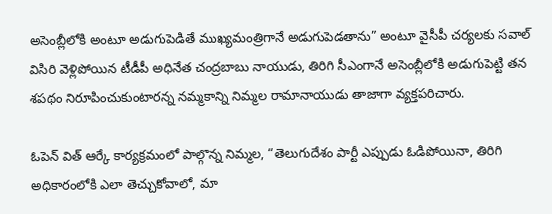అసెంబ్లీలోకి అంటూ అడుగుపెడితే ముఖ్యమంత్రిగానే అడుగుపెడతాను” అంటూ వైసీపీ చర్యలకు సవాల్ విసిరి వెళ్లిపోయిన టీడీపీ అధినేత చంద్రబాబు నాయుడు, తిరిగి సీఎంగానే అసెంబ్లీలోకి అడుగుపెట్టి తన శపథం నిరూపించుకుంటారన్న నమ్మకాన్ని నిమ్మల రామానాయుడు తాజాగా వ్యక్తపరిచారు.

ఓపెన్ విత్ ఆర్కే కార్యక్రమంలో పాల్గొన్న నిమ్మల, “తెలుగుదేశం పార్టీ ఎప్పుడు ఓడిపోయినా, తిరిగి అధికారంలోకి ఎలా తెచ్చుకోవాలో, మా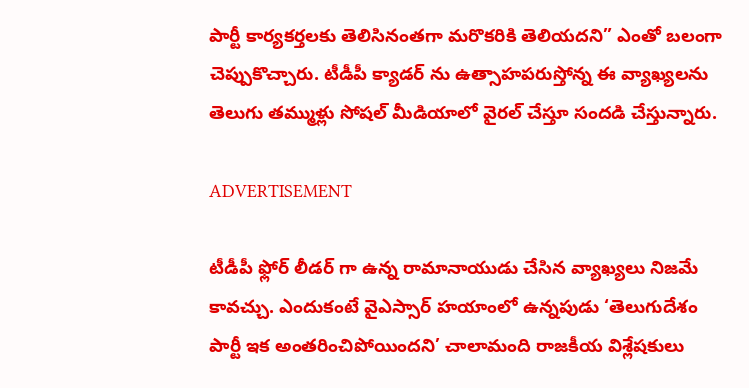పార్టీ కార్యకర్తలకు తెలిసినంతగా మరొకరికి తెలియదని” ఎంతో బలంగా చెప్పుకొచ్చారు. టీడీపీ క్యాడర్ ను ఉత్సాహపరుస్తోన్న ఈ వ్యాఖ్యలను తెలుగు తమ్ముళ్లు సోషల్ మీడియాలో వైరల్ చేస్తూ సందడి చేస్తున్నారు.

ADVERTISEMENT

టీడీపీ ఫ్లోర్ లీడర్ గా ఉన్న రామానాయుడు చేసిన వ్యాఖ్యలు నిజమే కావచ్చు. ఎందుకంటే వైఎస్సార్ హయాంలో ఉన్నపుడు ‘తెలుగుదేశం పార్టీ ఇక అంతరించిపోయిందని’ చాలామంది రాజకీయ విశ్లేషకులు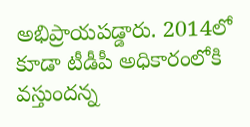అభిప్రాయపడ్డారు. 2014లో కూడా టీడీపీ అధికారంలోకి వస్తుందన్న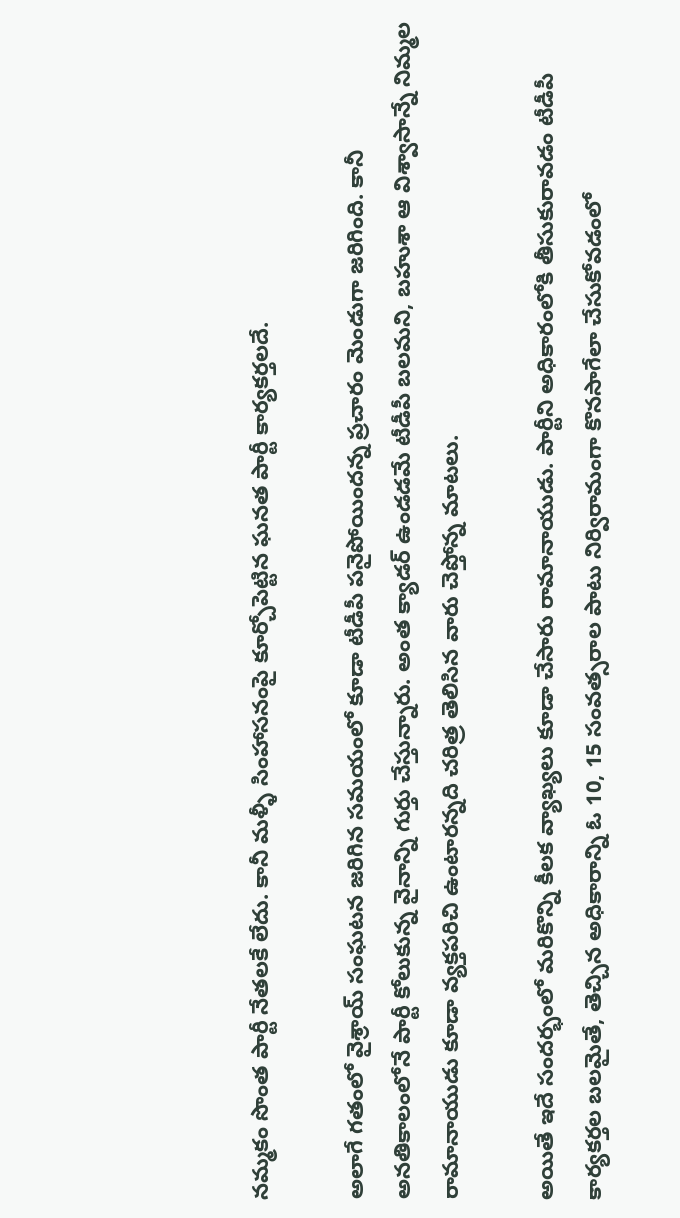నమ్మకం సొంత పార్టీ నేతలకే లేదు. కానీ మళ్ళీ సింహాసనంపై కూర్చోపెట్టిన ఘనత పార్టీ కార్యకర్తలదే.

అలాగే గతంలో వైశ్రాయ్ సంఘటన జరిగిన సమయంలో కూడా టీడీపీ పనైపోయిందన్న ప్రచారం మెండుగా జరిగింది. కానీ అనతికాలంలోనే పార్టీ కోలుకున్న వైనాన్ని గుర్తు చేస్తున్నారు. అంత క్యాడర్ ఉండడమే టీడీపీ బలమని, బహుశా ఆ విశ్వాసాన్నే నిమ్మల రామానాయుడు కూడా వ్యక్తపరిచి ఉంటారన్నది చరిత్ర తెలిసిన వారు చెప్తోన్న మాటలు.

అయితే ఇదే సందర్భంలో మరికొన్ని కీలక వ్యాఖ్యలు కూడా చేసారు రామానాయుడు. పార్టీని అధికారంలోకి తీసుకురావడం టీడీపీ కార్యకర్తల బలమైతే, తెచ్చిన అధికారాన్ని ఓ 10, 15 సంవత్సరాల పాటు నిర్విరామంగా కొనసాగేలా చేసుకోవడంలో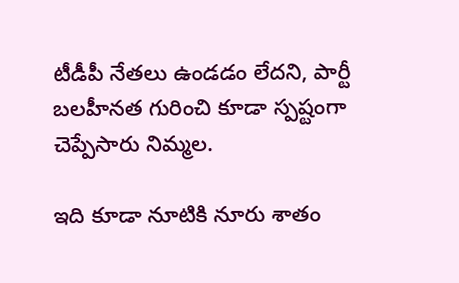టీడీపీ నేతలు ఉండడం లేదని, పార్టీ బలహీనత గురించి కూడా స్పష్టంగా చెప్పేసారు నిమ్మల.

ఇది కూడా నూటికి నూరు శాతం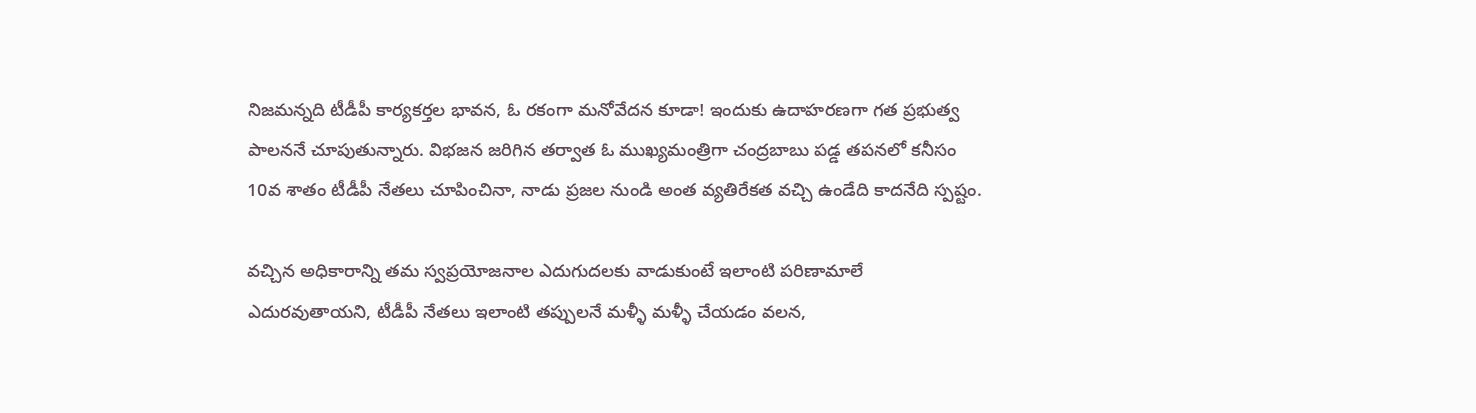నిజమన్నది టీడీపీ కార్యకర్తల భావన, ఓ రకంగా మనోవేదన కూడా! ఇందుకు ఉదాహరణగా గత ప్రభుత్వ పాలననే చూపుతున్నారు. విభజన జరిగిన తర్వాత ఓ ముఖ్యమంత్రిగా చంద్రబాబు పడ్డ తపనలో కనీసం 10వ శాతం టీడీపీ నేతలు చూపించినా, నాడు ప్రజల నుండి అంత వ్యతిరేకత వచ్చి ఉండేది కాదనేది స్పష్టం.

వచ్చిన అధికారాన్ని తమ స్వప్రయోజనాల ఎదుగుదలకు వాడుకుంటే ఇలాంటి పరిణామాలే ఎదురవుతాయని, టీడీపీ నేతలు ఇలాంటి తప్పులనే మళ్ళీ మళ్ళీ చేయడం వలన,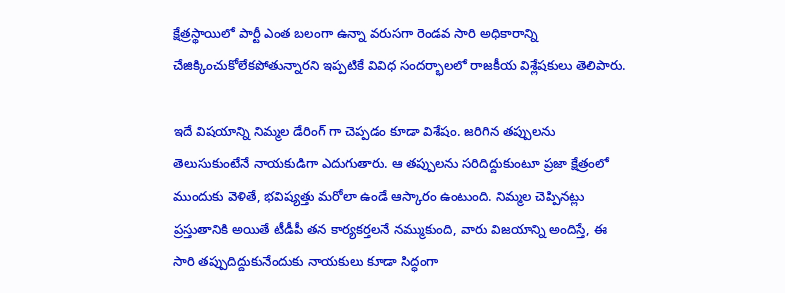క్షేత్రస్థాయిలో పార్టీ ఎంత బలంగా ఉన్నా వరుసగా రెండవ సారి అధికారాన్ని చేజిక్కించుకోలేకపోతున్నారని ఇప్పటికే వివిధ సందర్భాలలో రాజకీయ విశ్లేషకులు తెలిపారు.

ఇదే విషయాన్ని నిమ్మల డేరింగ్ గా చెప్పడం కూడా విశేషం. జరిగిన తప్పులను తెలుసుకుంటేనే నాయకుడిగా ఎదుగుతారు. ఆ తప్పులను సరిదిద్దుకుంటూ ప్రజా క్షేత్రంలో ముందుకు వెళితే, భవిష్యత్తు మరోలా ఉండే ఆస్కారం ఉంటుంది. నిమ్మల చెప్పినట్లు ప్రస్తుతానికి అయితే టీడీపీ తన కార్యకర్తలనే నమ్ముకుంది, వారు విజయాన్ని అందిస్తే, ఈ సారి తప్పుదిద్దుకునేందుకు నాయకులు కూడా సిద్ధంగా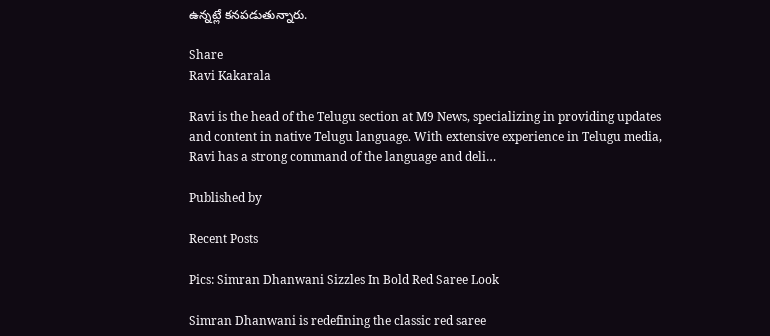ఉన్నట్లే కనపడుతున్నారు.

Share
Ravi Kakarala

Ravi is the head of the Telugu section at M9 News, specializing in providing updates and content in native Telugu language. With extensive experience in Telugu media, Ravi has a strong command of the language and deli…

Published by

Recent Posts

Pics: Simran Dhanwani Sizzles In Bold Red Saree Look

Simran Dhanwani is redefining the classic red saree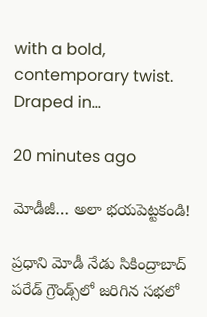with a bold, contemporary twist. Draped in…

20 minutes ago

మోడీజీ… అలా భయపెట్టకండి!

ప్రధాని మోడీ నేడు సికింద్రాబాద్‌ పరేడ్ గ్రౌండ్స్‌లో జరిగిన సభలో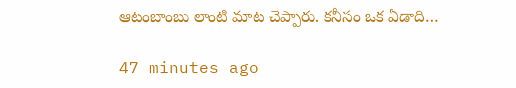ఆటంబాంబు లాంటి మాట చెప్పారు. కనీసం ఒక ఏడాది…

47 minutes ago